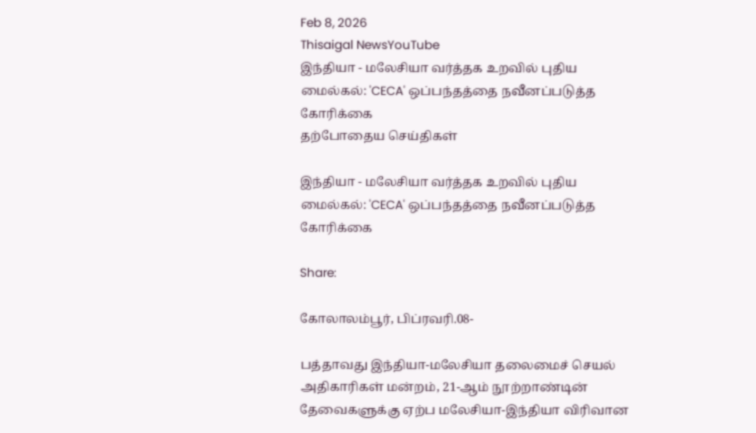Feb 8, 2026
Thisaigal NewsYouTube
இந்தியா - மலேசியா வர்த்தக உறவில் புதிய மைல்கல்: 'CECA' ஒப்பந்தத்தை நவீனப்படுத்த கோரிக்கை
தற்போதைய செய்திகள்

இந்தியா - மலேசியா வர்த்தக உறவில் புதிய மைல்கல்: 'CECA' ஒப்பந்தத்தை நவீனப்படுத்த கோரிக்கை

Share:

கோலாலம்பூர், பிப்ரவரி.08-

பத்தாவது இந்தியா-மலேசியா தலைமைச் செயல் அதிகாரிகள் மன்றம், 21-ஆம் நூற்றாண்டின் தேவைகளுக்கு ஏற்ப மலேசியா-இந்தியா விரிவான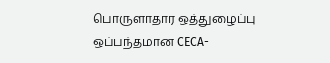பொருளாதார ஒத்துழைப்பு ஒப்பந்தமான CECA-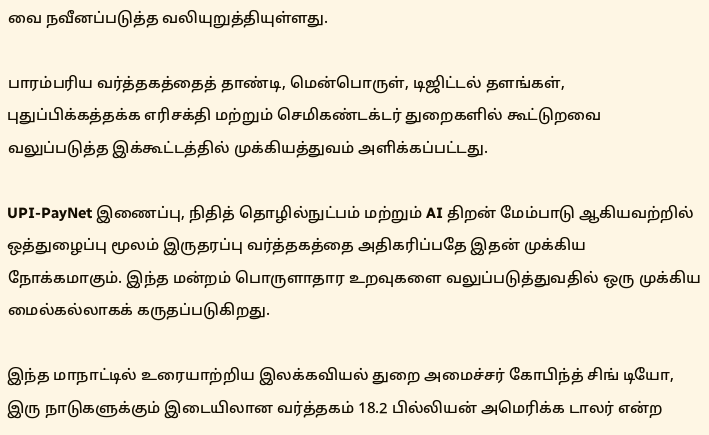வை நவீனப்படுத்த வலியுறுத்தியுள்ளது.

பாரம்பரிய வர்த்தகத்தைத் தாண்டி, மென்பொருள், டிஜிட்டல் தளங்கள், புதுப்பிக்கத்தக்க எரிசக்தி மற்றும் செமிகண்டக்டர் துறைகளில் கூட்டுறவை வலுப்படுத்த இக்கூட்டத்தில் முக்கியத்துவம் அளிக்கப்பட்டது.

UPI-PayNet இணைப்பு, நிதித் தொழில்நுட்பம் மற்றும் AI திறன் மேம்பாடு ஆகியவற்றில் ஒத்துழைப்பு மூலம் இருதரப்பு வர்த்தகத்தை அதிகரிப்பதே இதன் முக்கிய நோக்கமாகும். இந்த மன்றம் பொருளாதார உறவுகளை வலுப்படுத்துவதில் ஒரு முக்கிய மைல்கல்லாகக் கருதப்படுகிறது.

இந்த மாநாட்டில் உரையாற்றிய இலக்கவியல் துறை அமைச்சர் கோபிந்த் சிங் டியோ, இரு நாடுகளுக்கும் இடையிலான வர்த்தகம் 18.2 பில்லியன் அமெரிக்க டாலர் என்ற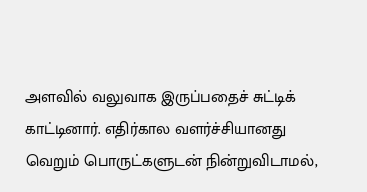அளவில் வலுவாக இருப்பதைச் சுட்டிக் காட்டினார். எதிர்கால வளர்ச்சியானது வெறும் பொருட்களுடன் நின்றுவிடாமல்,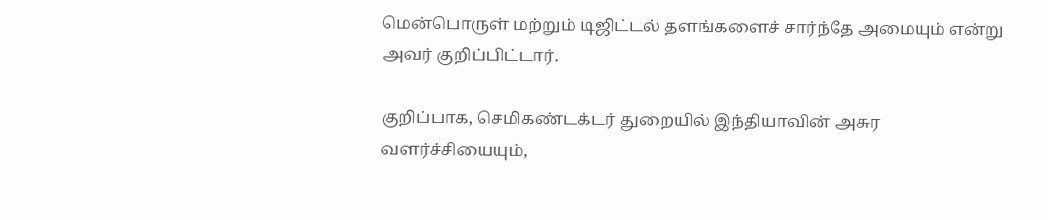மென்பொருள் மற்றும் டிஜிட்டல் தளங்களைச் சார்ந்தே அமையும் என்று அவர் குறிப்பிட்டார்.

குறிப்பாக, செமிகண்டக்டர் துறையில் இந்தியாவின் அசுர வளர்ச்சியையும்,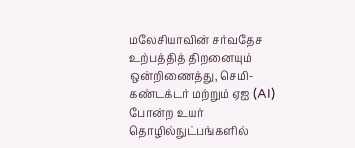மலேசியாவின் சர்வதேச உற்பத்தித் திறனையும் ஒன்றிணைத்து, செமி-கண்டக்டர் மற்றும் ஏஐ (AI) போன்ற உயர் தொழில்நுட்பங்களில்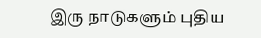இரு நாடுகளும் புதிய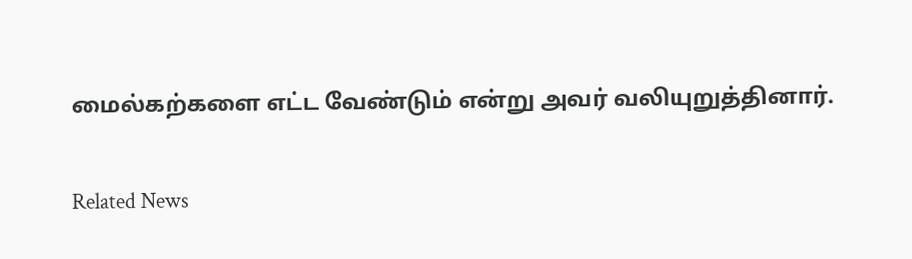மைல்கற்களை எட்ட வேண்டும் என்று அவர் வலியுறுத்தினார்.

Related News